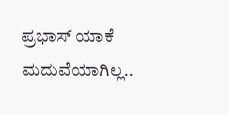ಪ್ರಭಾಸ್ ಯಾಕೆ ಮದುವೆಯಾಗಿಲ್ಲ..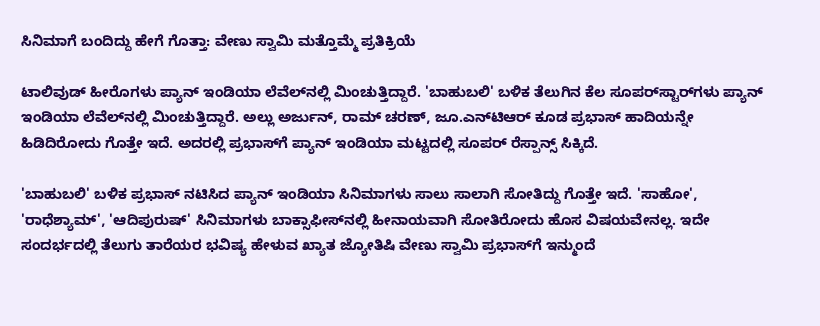ಸಿನಿಮಾಗೆ ಬಂದಿದ್ದು ಹೇಗೆ ಗೊತ್ತಾ: ವೇಣು ಸ್ವಾಮಿ ಮತ್ತೊಮ್ಮೆ ಪ್ರತಿಕ್ರಿಯೆ

ಟಾಲಿವುಡ್ ಹೀರೊಗಳು ಪ್ಯಾನ್ ಇಂಡಿಯಾ ಲೆವೆಲ್‌ನಲ್ಲಿ ಮಿಂಚುತ್ತಿದ್ದಾರೆ. 'ಬಾಹುಬಲಿ' ಬಳಿಕ ತೆಲುಗಿನ ಕೆಲ ಸೂಪರ್‌ಸ್ಟಾರ್‌ಗಳು ಪ್ಯಾನ್ ಇಂಡಿಯಾ ಲೆವೆಲ್‌ನಲ್ಲಿ ಮಿಂಚುತ್ತಿದ್ದಾರೆ. ಅಲ್ಲು ಅರ್ಜುನ್, ರಾಮ್ ಚರಣ್, ಜೂ.ಎನ್‌ಟಿಆರ್ ಕೂಡ ಪ್ರಭಾಸ್ ಹಾದಿಯನ್ನೇ ಹಿಡಿದಿರೋದು ಗೊತ್ತೇ ಇದೆ. ಅದರಲ್ಲಿ ಪ್ರಭಾಸ್‌ಗೆ ಪ್ಯಾನ್ ಇಂಡಿಯಾ ಮಟ್ಟದಲ್ಲಿ ಸೂಪರ್ ರೆಸ್ಪಾನ್ಸ್ ಸಿಕ್ಕಿದೆ.

'ಬಾಹುಬಲಿ' ಬಳಿಕ ಪ್ರಭಾಸ್ ನಟಿಸಿದ ಪ್ಯಾನ್ ಇಂಡಿಯಾ ಸಿನಿಮಾಗಳು ಸಾಲು ಸಾಲಾಗಿ ಸೋತಿದ್ದು ಗೊತ್ತೇ ಇದೆ. 'ಸಾಹೋ', 'ರಾಧೆಶ್ಯಾಮ್', 'ಆದಿಪುರುಷ್' ಸಿನಿಮಾಗಳು ಬಾಕ್ಸಾಫೀಸ್‌ನಲ್ಲಿ ಹೀನಾಯವಾಗಿ ಸೋತಿರೋದು ಹೊಸ ವಿಷಯವೇನಲ್ಲ. ಇದೇ ಸಂದರ್ಭದಲ್ಲಿ ತೆಲುಗು ತಾರೆಯರ ಭವಿಷ್ಯ ಹೇಳುವ ಖ್ಯಾತ ಜ್ಯೋತಿಷಿ ವೇಣು ಸ್ವಾಮಿ ಪ್ರಭಾಸ್‌ಗೆ ಇನ್ಮುಂದೆ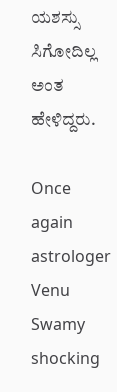ಯಶಸ್ಸು ಸಿಗೋದಿಲ್ಲ ಅಂತ ಹೇಳಿದ್ದರು.

Once again astrologer Venu Swamy shocking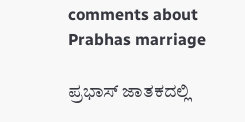comments about Prabhas marriage

ಪ್ರಭಾಸ್ ಜಾತಕದಲ್ಲಿ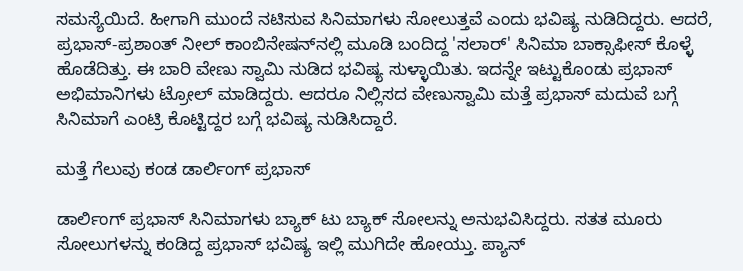ಸಮಸ್ಯೆಯಿದೆ. ಹೀಗಾಗಿ ಮುಂದೆ ನಟಿಸುವ ಸಿನಿಮಾಗಳು ಸೋಲುತ್ತವೆ ಎಂದು ಭವಿಷ್ಯ ನುಡಿದಿದ್ದರು. ಆದರೆ, ಪ್ರಭಾಸ್-ಪ್ರಶಾಂತ್ ನೀಲ್ ಕಾಂಬಿನೇಷನ್‌ನಲ್ಲಿ ಮೂಡಿ ಬಂದಿದ್ದ 'ಸಲಾರ್' ಸಿನಿಮಾ ಬಾಕ್ಸಾಫೀಸ್‌ ಕೊಳ್ಳೆ ಹೊಡೆದಿತ್ತು. ಈ ಬಾರಿ ವೇಣು ಸ್ವಾಮಿ ನುಡಿದ ಭವಿಷ್ಯ ಸುಳ್ಳಾಯಿತು. ಇದನ್ನೇ ಇಟ್ಟುಕೊಂಡು ಪ್ರಭಾಸ್ ಅಭಿಮಾನಿಗಳು ಟ್ರೋಲ್ ಮಾಡಿದ್ದರು. ಆದರೂ ನಿಲ್ಲಿಸದ ವೇಣುಸ್ವಾಮಿ ಮತ್ತೆ ಪ್ರಭಾಸ್ ಮದುವೆ ಬಗ್ಗೆ ಸಿನಿಮಾಗೆ ಎಂಟ್ರಿ ಕೊಟ್ಟಿದ್ದರ ಬಗ್ಗೆ ಭವಿಷ್ಯ ನುಡಿಸಿದ್ದಾರೆ.

ಮತ್ತೆ ಗೆಲುವು ಕಂಡ ಡಾರ್ಲಿಂಗ್ ಪ್ರಭಾಸ್

ಡಾರ್ಲಿಂಗ್ ಪ್ರಭಾಸ್ ಸಿನಿಮಾಗಳು ಬ್ಯಾಕ್ ಟು ಬ್ಯಾಕ್ ಸೋಲನ್ನು ಅನುಭವಿಸಿದ್ದರು. ಸತತ ಮೂರು ಸೋಲುಗಳನ್ನು ಕಂಡಿದ್ದ ಪ್ರಭಾಸ್ ಭವಿಷ್ಯ ಇಲ್ಲಿ ಮುಗಿದೇ ಹೋಯ್ತು. ಪ್ಯಾನ್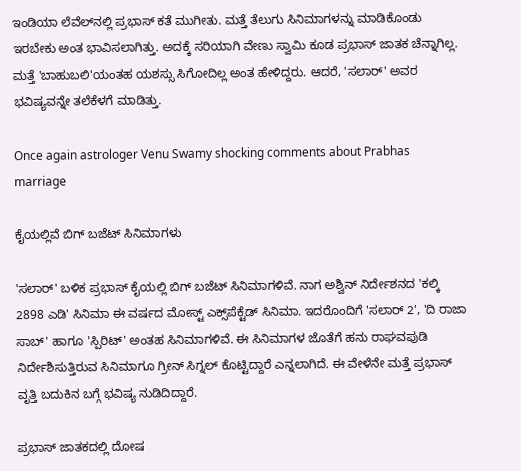ಇಂಡಿಯಾ ಲೆವೆಲ್‌ನಲ್ಲಿ ಪ್ರಭಾಸ್ ಕತೆ ಮುಗೀತು. ಮತ್ತೆ ತೆಲುಗು ಸಿನಿಮಾಗಳನ್ನು ಮಾಡಿಕೊಂಡು ಇರಬೇಕು ಅಂತ ಭಾವಿಸಲಾಗಿತ್ತು. ಅದಕ್ಕೆ ಸರಿಯಾಗಿ ವೇಣು ಸ್ವಾಮಿ ಕೂಡ ಪ್ರಭಾಸ್ ಜಾತಕ ಚೆನ್ನಾಗಿಲ್ಲ. ಮತ್ತೆ 'ಬಾಹುಬಲಿ'ಯಂತಹ ಯಶಸ್ಸು ಸಿಗೋದಿಲ್ಲ ಅಂತ ಹೇಳಿದ್ದರು. ಆದರೆ, 'ಸಲಾರ್' ಅವರ ಭವಿಷ್ಯವನ್ನೇ ತಲೆಕೆಳಗೆ ಮಾಡಿತ್ತು.

Once again astrologer Venu Swamy shocking comments about Prabhas marriage

ಕೈಯಲ್ಲಿವೆ ಬಿಗ್ ಬಜೆಟ್ ಸಿನಿಮಾಗಳು

'ಸಲಾರ್' ಬಳಿಕ ಪ್ರಭಾಸ್ ಕೈಯಲ್ಲಿ ಬಿಗ್ ಬಜೆಟ್ ಸಿನಿಮಾಗಳಿವೆ. ನಾಗ ಅಶ್ವಿನ್ ನಿರ್ದೇಶನದ 'ಕಲ್ಕಿ 2898 ಎಡಿ' ಸಿನಿಮಾ ಈ ವರ್ಷದ ಮೋಸ್ಟ್ ಎಕ್ಸ್‌ಪೆಕ್ಟೆಡ್‌ ಸಿನಿಮಾ. ಇದರೊಂದಿಗೆ 'ಸಲಾರ್ 2', 'ದಿ ರಾಜಾ ಸಾಬ್' ಹಾಗೂ 'ಸ್ಪಿರಿಟ್' ಅಂತಹ ಸಿನಿಮಾಗಳಿವೆ. ಈ ಸಿನಿಮಾಗಳ ಜೊತೆಗೆ ಹನು ರಾಘವಪುಡಿ ನಿರ್ದೇಶಿಸುತ್ತಿರುವ ಸಿನಿಮಾಗೂ ಗ್ರೀನ್ ಸಿಗ್ನಲ್ ಕೊಟ್ಟಿದ್ದಾರೆ ಎನ್ನಲಾಗಿದೆ. ಈ ವೇಳೆನೇ ಮತ್ತೆ ಪ್ರಭಾಸ್ ವೃತ್ತಿ ಬದುಕಿನ ಬಗ್ಗೆ ಭವಿಷ್ಯ ನುಡಿದಿದ್ದಾರೆ.

ಪ್ರಭಾಸ್ ಜಾತಕದಲ್ಲಿ ದೋಷ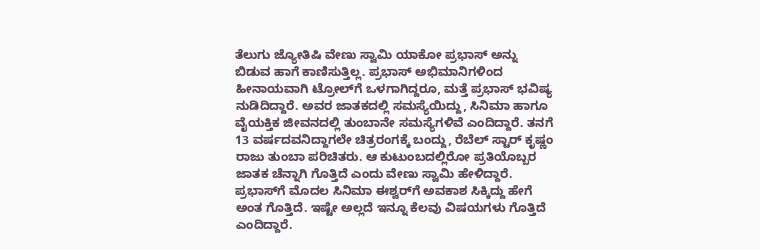ತೆಲುಗು ಜ್ಯೋತಿಷಿ ವೇಣು ಸ್ವಾಮಿ ಯಾಕೋ ಪ್ರಭಾಸ್ ಅನ್ನು ಬಿಡುವ ಹಾಗೆ ಕಾಣಿಸುತ್ತಿಲ್ಲ. ಪ್ರಭಾಸ್ ಅಭಿಮಾನಿಗಳಿಂದ ಹೀನಾಯವಾಗಿ ಟ್ರೋಲ್‌ಗೆ ಒಳಗಾಗಿದ್ದರೂ, ಮತ್ತೆ ಪ್ರಭಾಸ್ ಭವಿಷ್ಯ ನುಡಿದಿದ್ದಾರೆ. ಅವರ ಜಾತಕದಲ್ಲಿ ಸಮಸ್ಯೆಯಿದ್ದು, ಸಿನಿಮಾ ಹಾಗೂ ವೈಯಕ್ತಿಕ ಜೀವನದಲ್ಲಿ ತುಂಬಾನೇ ಸಮಸ್ಯೆಗಳಿವೆ ಎಂದಿದ್ದಾರೆ. ತನಗೆ 13 ವರ್ಷದವನಿದ್ದಾಗಲೇ ಚಿತ್ರರಂಗಕ್ಕೆ ಬಂದ್ದು, ರೆಬೆಲ್ ಸ್ಟಾರ್ ಕೃಷ್ಣಂ ರಾಜು ತುಂಬಾ ಪರಿಚಿತರು. ಆ ಕುಟುಂಬದಲ್ಲಿರೋ ಪ್ರತಿಯೊಬ್ಬರ ಜಾತಕ ಚೆನ್ನಾಗಿ ಗೊತ್ತಿದೆ ಎಂದು ವೇಣು ಸ್ವಾಮಿ ಹೇಳಿದ್ದಾರೆ. ಪ್ರಭಾಸ್‌ಗೆ ಮೊದಲ ಸಿನಿಮಾ ಈಶ್ವರ್‌ಗೆ ಅವಕಾಶ ಸಿಕ್ಕಿದ್ದು ಹೇಗೆ ಅಂತ ಗೊತ್ತಿದೆ. ಇಷ್ಟೇ ಅಲ್ಲದೆ ಇನ್ನೂ ಕೆಲವು ವಿಷಯಗಳು ಗೊತ್ತಿದೆ ಎಂದಿದ್ದಾರೆ.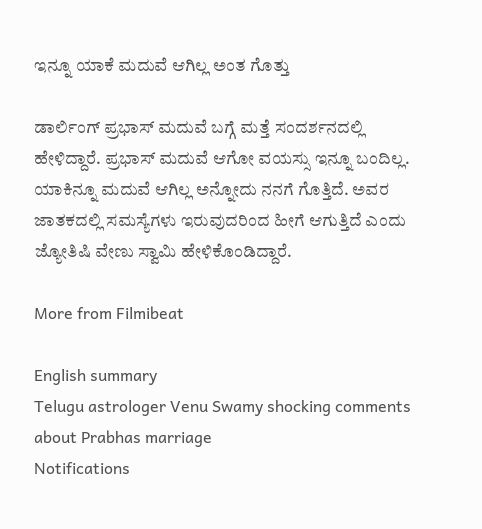ಇನ್ನೂ ಯಾಕೆ ಮದುವೆ ಆಗಿಲ್ಲ ಅಂತ ಗೊತ್ತು

ಡಾರ್ಲಿಂಗ್ ಪ್ರಭಾಸ್ ಮದುವೆ ಬಗ್ಗೆ ಮತ್ತೆ ಸಂದರ್ಶನದಲ್ಲಿ ಹೇಳಿದ್ದಾರೆ. ಪ್ರಭಾಸ್ ಮದುವೆ ಆಗೋ ವಯಸ್ಸು ಇನ್ನೂ ಬಂದಿಲ್ಲ. ಯಾಕಿನ್ನೂ ಮದುವೆ ಆಗಿಲ್ಲ ಅನ್ನೋದು ನನಗೆ ಗೊತ್ತಿದೆ. ಅವರ ಜಾತಕದಲ್ಲಿ ಸಮಸ್ಯೆಗಳು ಇರುವುದರಿಂದ ಹೀಗೆ ಆಗುತ್ತಿದೆ ಎಂದು ಜ್ಯೋತಿಷಿ ವೇಣು ಸ್ವಾಮಿ ಹೇಳಿಕೊಂಡಿದ್ದಾರೆ.

More from Filmibeat

English summary
Telugu astrologer Venu Swamy shocking comments about Prabhas marriage
Notifications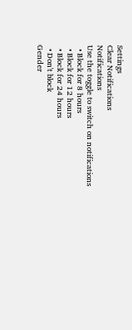Settings
Clear Notifications
Notifications
Use the toggle to switch on notifications
  • Block for 8 hours
  • Block for 12 hours
  • Block for 24 hours
  • Don't block
Gender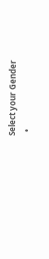Select your Gender
  •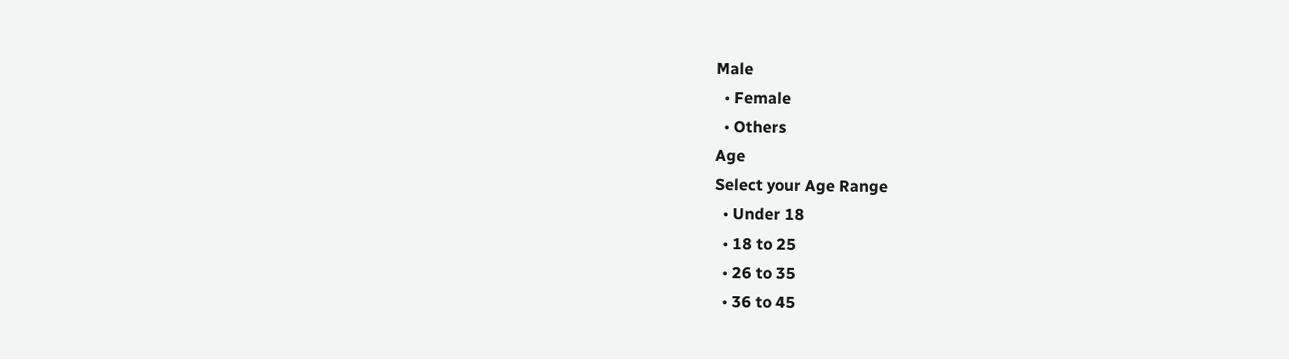Male
  • Female
  • Others
Age
Select your Age Range
  • Under 18
  • 18 to 25
  • 26 to 35
  • 36 to 45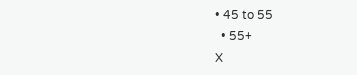• 45 to 55
  • 55+
X